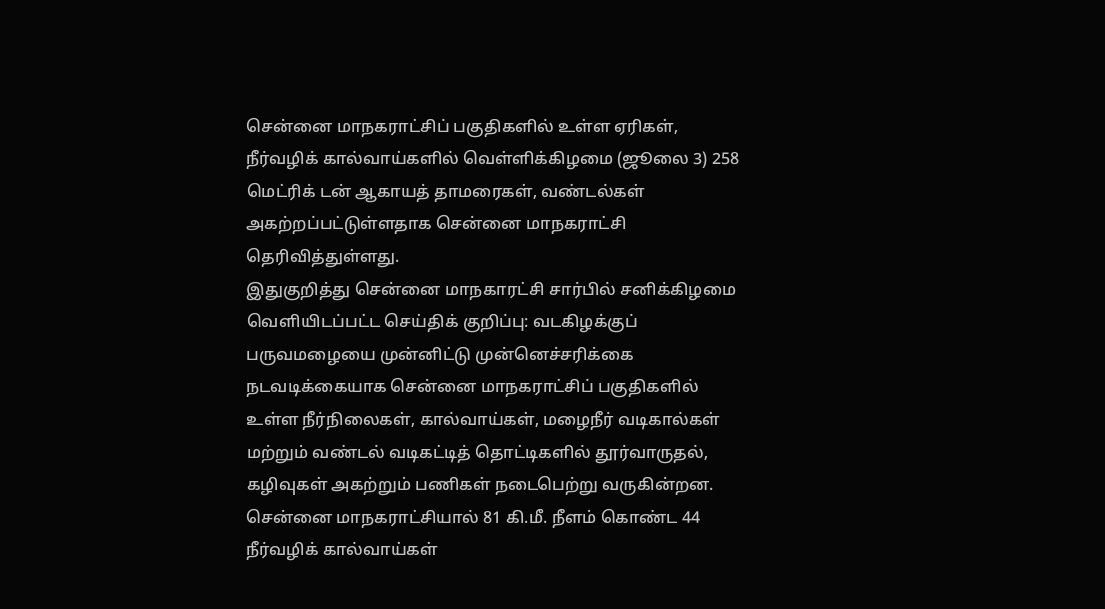சென்னை மாநகராட்சிப் பகுதிகளில் உள்ள ஏரிகள், நீர்வழிக் கால்வாய்களில் வெள்ளிக்கிழமை (ஜூலை 3) 258 மெட்ரிக் டன் ஆகாயத் தாமரைகள், வண்டல்கள் அகற்றப்பட்டுள்ளதாக சென்னை மாநகராட்சி தெரிவித்துள்ளது.
இதுகுறித்து சென்னை மாநகாரட்சி சார்பில் சனிக்கிழமை வெளியிடப்பட்ட செய்திக் குறிப்பு: வடகிழக்குப் பருவமழையை முன்னிட்டு முன்னெச்சரிக்கை நடவடிக்கையாக சென்னை மாநகராட்சிப் பகுதிகளில் உள்ள நீர்நிலைகள், கால்வாய்கள், மழைநீர் வடிகால்கள் மற்றும் வண்டல் வடிகட்டித் தொட்டிகளில் தூர்வாருதல், கழிவுகள் அகற்றும் பணிகள் நடைபெற்று வருகின்றன.
சென்னை மாநகராட்சியால் 81 கி.மீ. நீளம் கொண்ட 44 நீர்வழிக் கால்வாய்கள்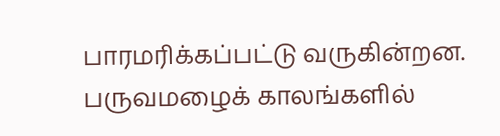பாரமரிக்கப்பட்டு வருகின்றன. பருவமழைக் காலங்களில்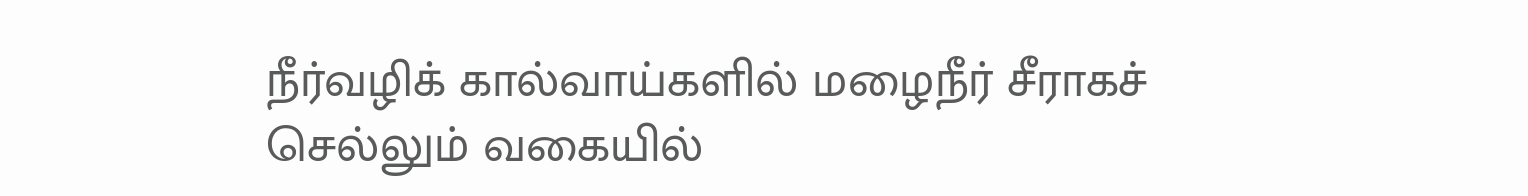நீர்வழிக் கால்வாய்களில் மழைநீர் சீராகச் செல்லும் வகையில்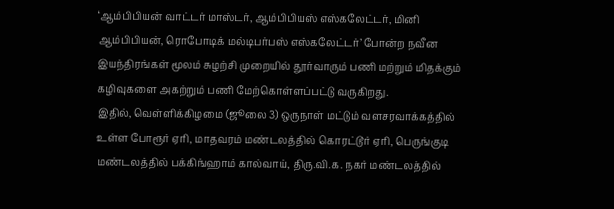‘ஆம்பிபியன் வாட்டர் மாஸ்டர், ஆம்பிபியஸ் எஸ்கலேட்டர், மினி ஆம்பிபியன், ரொபோடிக் மல்டிபர்பஸ் எஸ்கலேட்டர்’ போன்ற நவீன இயந்திரங்கள் மூலம் சுழற்சி முறையில் தூர்வாரும் பணி மற்றும் மிதக்கும் கழிவுகளை அகற்றும் பணி மேற்கொள்ளப்பட்டு வருகிறது.
இதில், வெள்ளிக்கிழமை (ஜூலை 3) ஒருநாள் மட்டும் வளசரவாக்கத்தில் உள்ள போரூர் ஏரி, மாதவரம் மண்டலத்தில் கொரட்டூர் ஏரி, பெருங்குடி மண்டலத்தில் பக்கிங்ஹாம் கால்வாய், திரு.வி.க. நகர் மண்டலத்தில்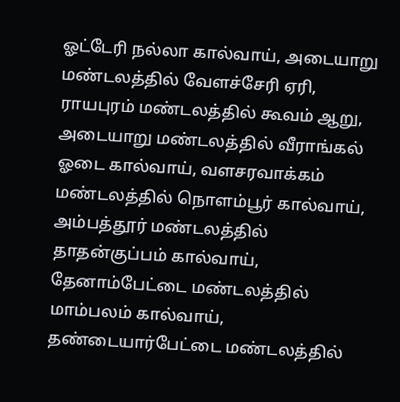ஓட்டேரி நல்லா கால்வாய், அடையாறு மண்டலத்தில் வேளச்சேரி ஏரி, ராயபுரம் மண்டலத்தில் கூவம் ஆறு, அடையாறு மண்டலத்தில் வீராங்கல் ஓடை கால்வாய், வளசரவாக்கம் மண்டலத்தில் நொளம்பூர் கால்வாய், அம்பத்தூர் மண்டலத்தில் தாதன்குப்பம் கால்வாய், தேனாம்பேட்டை மண்டலத்தில் மாம்பலம் கால்வாய், தண்டையார்பேட்டை மண்டலத்தில்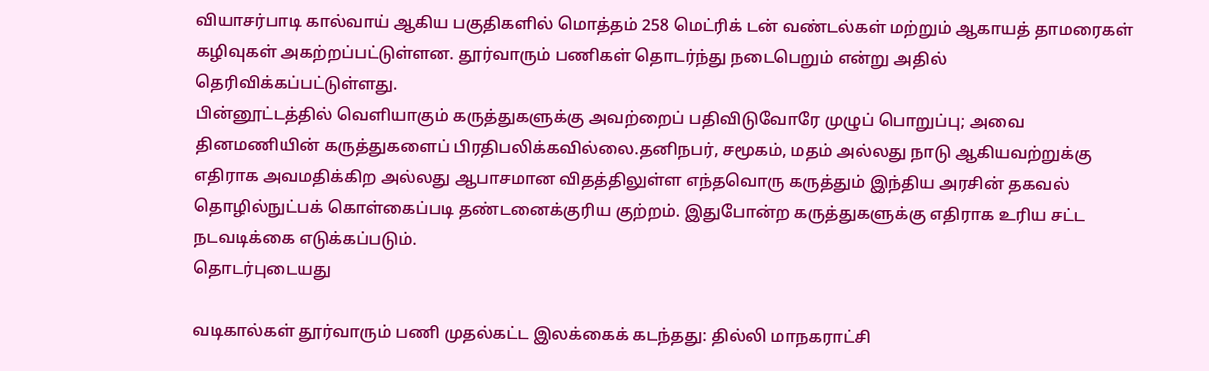வியாசர்பாடி கால்வாய் ஆகிய பகுதிகளில் மொத்தம் 258 மெட்ரிக் டன் வண்டல்கள் மற்றும் ஆகாயத் தாமரைகள் கழிவுகள் அகற்றப்பட்டுள்ளன. தூர்வாரும் பணிகள் தொடர்ந்து நடைபெறும் என்று அதில் தெரிவிக்கப்பட்டுள்ளது.
பின்னூட்டத்தில் வெளியாகும் கருத்துகளுக்கு அவற்றைப் பதிவிடுவோரே முழுப் பொறுப்பு; அவை தினமணியின் கருத்துகளைப் பிரதிபலிக்கவில்லை.தனிநபர், சமூகம், மதம் அல்லது நாடு ஆகியவற்றுக்கு எதிராக அவமதிக்கிற அல்லது ஆபாசமான விதத்திலுள்ள எந்தவொரு கருத்தும் இந்திய அரசின் தகவல் தொழில்நுட்பக் கொள்கைப்படி தண்டனைக்குரிய குற்றம். இதுபோன்ற கருத்துகளுக்கு எதிராக உரிய சட்ட நடவடிக்கை எடுக்கப்படும்.
தொடர்புடையது

வடிகால்கள் தூர்வாரும் பணி முதல்கட்ட இலக்கைக் கடந்தது: தில்லி மாநகராட்சி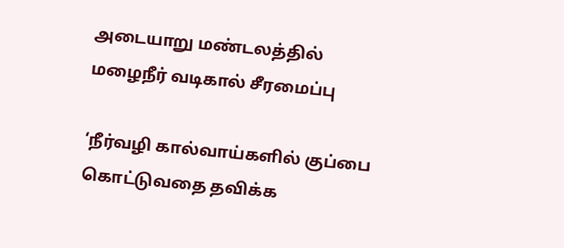அடையாறு மண்டலத்தில் மழைநீர் வடிகால் சீரமைப்பு

‘நீர்வழி கால்வாய்களில் குப்பை கொட்டுவதை தவிக்க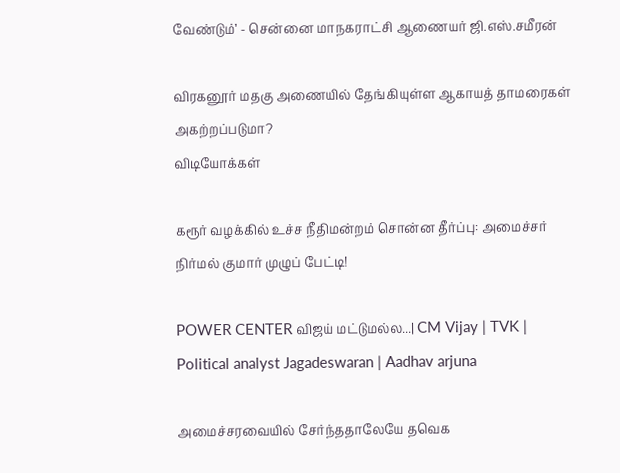வேண்டும்’ - சென்னை மாநகராட்சி ஆணையர் ஜி.எஸ்.சமீரன்

விரகனூர் மதகு அணையில் தேங்கியுள்ள ஆகாயத் தாமரைகள் அகற்றப்படுமா?
விடியோக்கள்

கரூர் வழக்கில் உச்ச நீதிமன்றம் சொன்ன தீர்ப்பு: அமைச்சர் நிர்மல் குமார் முழுப் பேட்டி!

POWER CENTER விஜய் மட்டுமல்ல...| CM Vijay | TVK | Political analyst Jagadeswaran | Aadhav arjuna

அமைச்சரவையில் சேர்ந்ததாலேயே தவெக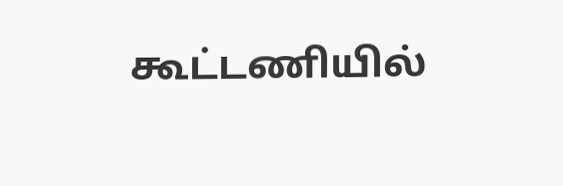கூட்டணியில்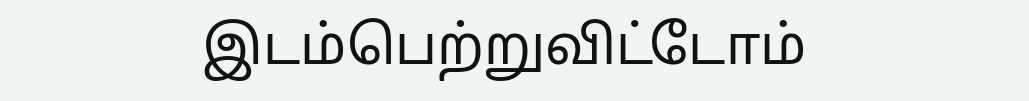இடம்பெற்றுவிட்டோம்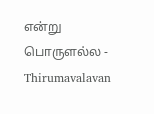என்று பொருளல்ல - Thirumavalavan